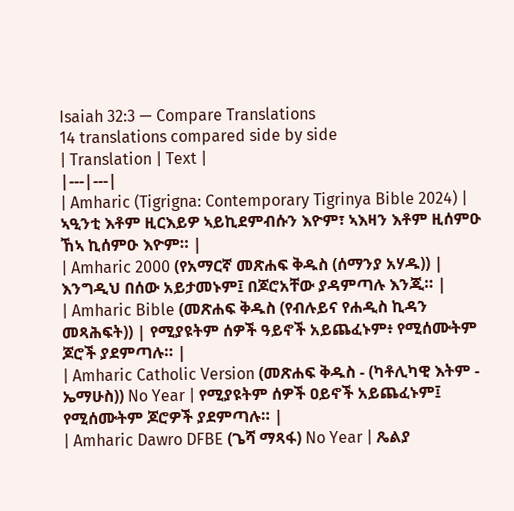Isaiah 32:3 — Compare Translations
14 translations compared side by side
| Translation | Text |
|---|---|
| Amharic (Tigrigna: Contemporary Tigrinya Bible 2024) | ኣዒንቲ እቶም ዚርእይዎ ኣይኪደምብሱን እዮም፣ ኣእዛን እቶም ዚሰምዑ ኸኣ ኪሰምዑ እዮም። |
| Amharic 2000 (የአማርኛ መጽሐፍ ቅዱስ (ሰማንያ አሃዱ)) | እንግዲህ በሰው አይታመኑም፤ በጆሮአቸው ያዳምጣሉ እንጂ። |
| Amharic Bible (መጽሐፍ ቅዱስ (የብሉይና የሐዲስ ኪዳን መጻሕፍት)) | የሚያዩትም ሰዎች ዓይኖች አይጨፈኑም፥ የሚሰሙትም ጆሮች ያደምጣሉ። |
| Amharic Catholic Version (መጽሐፍ ቅዱስ - (ካቶሊካዊ እትም - ኤማሁስ)) No Year | የሚያዩትም ሰዎች ዐይኖች አይጨፈኑም፤ የሚሰሙትም ጆሮዎች ያደምጣሉ። |
| Amharic Dawro DFBE (ጌሻ ማጻፋ) No Year | ጼልያ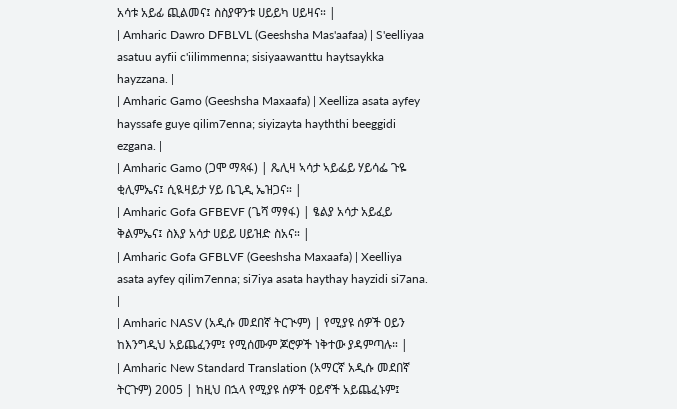አሳቱ አይፊ ጪልመና፤ ስስያዋንቱ ሀይይካ ሀይዛና። |
| Amharic Dawro DFBLVL (Geeshsha Mas'aafaa) | S'eelliyaa asatuu ayfii c'iilimmenna; sisiyaawanttu haytsaykka hayzzana. |
| Amharic Gamo (Geeshsha Maxaafa) | Xeelliza asata ayfey hayssafe guye qilim7enna; siyizayta hayththi beeggidi ezgana. |
| Amharic Gamo (ጋሞ ማጻፋ) | ጼሊዛ ኣሳታ ኣይፌይ ሃይሳፌ ጉዬ ቂሊምኤና፤ ሲዪዛይታ ሃይ ቤጊዲ ኤዝጋና። |
| Amharic Gofa GFBEVF (ጌሻ ማፃፋ) | ፄልያ አሳታ አይፈይ ቅልምኤና፤ ስእያ አሳታ ሀይይ ሀይዝድ ስአና። |
| Amharic Gofa GFBLVF (Geeshsha Maxaafa) | Xeelliya asata ayfey qilim7enna; si7iya asata haythay hayzidi si7ana. |
| Amharic NASV (አዲሱ መደበኛ ትርጒም) | የሚያዩ ሰዎች ዐይን ከእንግዲህ አይጨፈንም፤ የሚሰሙም ጆሮዎች ነቅተው ያዳምጣሉ። |
| Amharic New Standard Translation (አማርኛ አዲሱ መደበኛ ትርጉም) 2005 | ከዚህ በኋላ የሚያዩ ሰዎች ዐይኖች አይጨፈኑም፤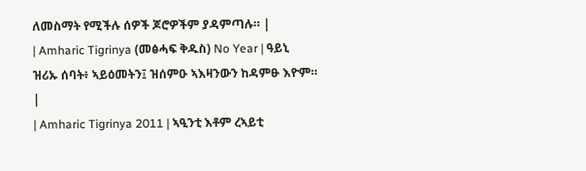ለመስማት የሚችሉ ሰዎች ጆሮዎችም ያዳምጣሉ። |
| Amharic Tigrinya (መፅሓፍ ቅዱስ) No Year | ዓይኒ ዝሪኡ ሰባት፥ ኣይዕመትን፤ ዝሰምዑ ኣእዛንውን ከዳምፁ እዮም። |
| Amharic Tigrinya 2011 | ኣዒንቲ እቶም ረኣይቲ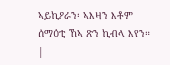ኣይኪዖራን፡ ኣእዛን እቶም ሰማዕቲ ኸኣ ጽን ኪብላ እየን። |